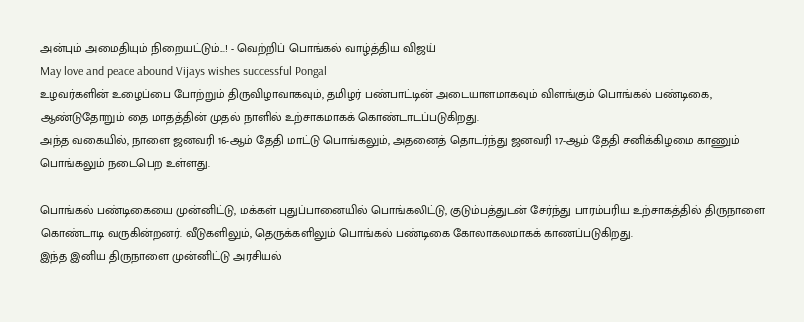அன்பும் அமைதியும் நிறையட்டும்...! - வெற்றிப் பொங்கல் வாழ்த்திய விஜய்
May love and peace abound Vijays wishes successful Pongal
உழவர்களின் உழைப்பை போற்றும் திருவிழாவாகவும், தமிழர் பண்பாட்டின் அடையாளமாகவும் விளங்கும் பொங்கல் பண்டிகை, ஆண்டுதோறும் தை மாதத்தின் முதல் நாளில் உற்சாகமாகக் கொண்டாடப்படுகிறது.
அந்த வகையில், நாளை ஜனவரி 16-ஆம் தேதி மாட்டு பொங்கலும், அதனைத் தொடர்ந்து ஜனவரி 17-ஆம் தேதி சனிக்கிழமை காணும் பொங்கலும் நடைபெற உள்ளது.

பொங்கல் பண்டிகையை முன்னிட்டு, மக்கள் புதுப்பானையில் பொங்கலிட்டு, குடும்பத்துடன் சேர்ந்து பாரம்பரிய உற்சாகத்தில் திருநாளை கொண்டாடி வருகின்றனர். வீடுகளிலும், தெருக்களிலும் பொங்கல் பண்டிகை கோலாகலமாகக் காணப்படுகிறது.
இந்த இனிய திருநாளை முன்னிட்டு அரசியல்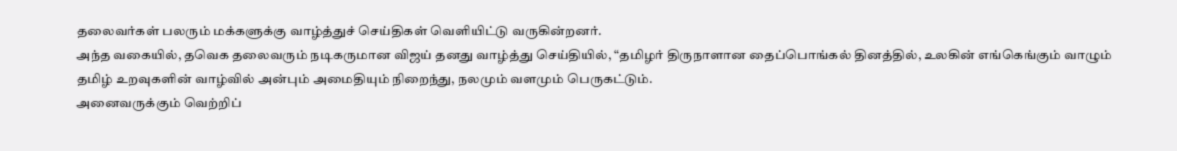தலைவர்கள் பலரும் மக்களுக்கு வாழ்த்துச் செய்திகள் வெளியிட்டு வருகின்றனர்.
அந்த வகையில், தவெக தலைவரும் நடிகருமான விஜய் தனது வாழ்த்து செய்தியில், “தமிழர் திருநாளான தைப்பொங்கல் தினத்தில், உலகின் எங்கெங்கும் வாழும் தமிழ் உறவுகளின் வாழ்வில் அன்பும் அமைதியும் நிறைந்து, நலமும் வளமும் பெருகட்டும்.
அனைவருக்கும் வெற்றிப்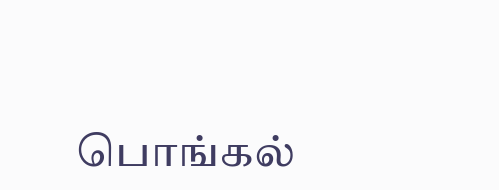பொங்கல்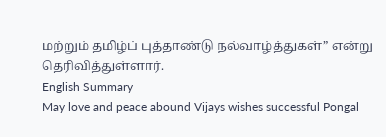மற்றும் தமிழ்ப் புத்தாண்டு நல்வாழ்த்துகள்” என்று தெரிவித்துள்ளார்.
English Summary
May love and peace abound Vijays wishes successful Pongal